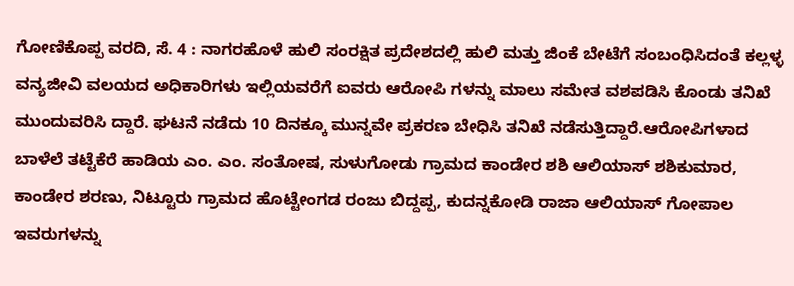ಗೋಣಿಕೊಪ್ಪ ವರದಿ, ಸೆ. 4 : ನಾಗರಹೊಳೆ ಹುಲಿ ಸಂರಕ್ಷಿತ ಪ್ರದೇಶದಲ್ಲಿ ಹುಲಿ ಮತ್ತು ಜಿಂಕೆ ಬೇಟೆಗೆ ಸಂಬಂಧಿಸಿದಂತೆ ಕಲ್ಲಳ್ಳ ವನ್ಯಜೀವಿ ವಲಯದ ಅಧಿಕಾರಿಗಳು ಇಲ್ಲಿಯವರೆಗೆ ಐವರು ಆರೋಪಿ ಗಳನ್ನು ಮಾಲು ಸಮೇತ ವಶಪಡಿಸಿ ಕೊಂಡು ತನಿಖೆ ಮುಂದುವರಿಸಿ ದ್ದಾರೆ. ಘಟನೆ ನಡೆದು 10 ದಿನಕ್ಕೂ ಮುನ್ನವೇ ಪ್ರಕರಣ ಬೇಧಿಸಿ ತನಿಖೆ ನಡೆಸುತ್ತಿದ್ದಾರೆ.ಆರೋಪಿಗಳಾದ ಬಾಳೆಲೆ ತಟ್ಟೆಕೆರೆ ಹಾಡಿಯ ಎಂ. ಎಂ. ಸಂತೋಷ, ಸುಳುಗೋಡು ಗ್ರಾಮದ ಕಾಂಡೇರ ಶಶಿ ಆಲಿಯಾಸ್ ಶಶಿಕುಮಾರ, ಕಾಂಡೇರ ಶರಣು, ನಿಟ್ಟೂರು ಗ್ರಾಮದ ಹೊಟ್ಟೇಂಗಡ ರಂಜು ಬಿದ್ದಪ್ಪ, ಕುದನ್ನಕೋಡಿ ರಾಜಾ ಆಲಿಯಾಸ್ ಗೋಪಾಲ ಇವರುಗಳನ್ನು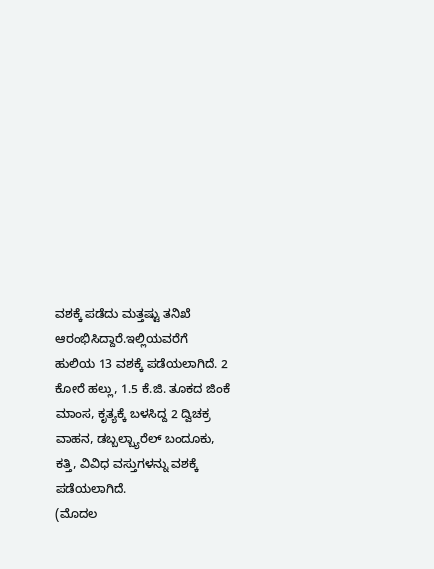ವಶಕ್ಕೆ ಪಡೆದು ಮತ್ತಷ್ಟು ತನಿಖೆ ಆರಂಭಿಸಿದ್ದಾರೆ.ಇಲ್ಲಿಯವರೆಗೆ ಹುಲಿಯ 13 ವಶಕ್ಕೆ ಪಡೆಯಲಾಗಿದೆ. 2 ಕೋರೆ ಹಲ್ಲು, 1.5 ಕೆ.ಜಿ. ತೂಕದ ಜಿಂಕೆ ಮಾಂಸ, ಕೃತ್ಯಕ್ಕೆ ಬಳಸಿದ್ದ 2 ದ್ವಿಚಕ್ರ ವಾಹನ, ಡಬ್ಬಲ್ಬ್ಯಾರೆಲ್ ಬಂದೂಕು, ಕತ್ತಿ, ವಿವಿಧ ವಸ್ತುಗಳನ್ನು ವಶಕ್ಕೆ ಪಡೆಯಲಾಗಿದೆ.
(ಮೊದಲ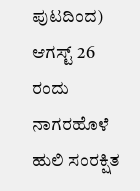ಪುಟದಿಂದ) ಆಗಸ್ಟ್ 26 ರಂದು ನಾಗರಹೊಳೆ ಹುಲಿ ಸಂರಕ್ಷಿತ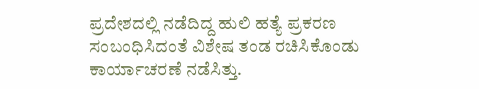ಪ್ರದೇಶದಲ್ಲಿ ನಡೆದಿದ್ದ ಹುಲಿ ಹತ್ಯೆ ಪ್ರಕರಣ ಸಂಬಂಧಿಸಿದಂತೆ ವಿಶೇಷ ತಂಡ ರಚಿಸಿಕೊಂಡು ಕಾರ್ಯಾಚರಣೆ ನಡೆಸಿತ್ತು.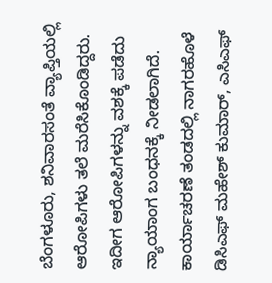ಬೆಂಗಳೂರು, ಶನಿವಾರಸಂತೆ ವ್ಯಾಪ್ತಿಯಲ್ಲಿ ಆರೋಪಿಗಳು ತಲೆ ಮರೆಸಿಕೊಂಡಿದ್ದರು. ಇದೀಗ ಆರೋಪಿಗಳನ್ನು ವಶಕ್ಕೆ ಪಡೆದು ನ್ಯಾಯಾಂಗ ಬಂಧನಕ್ಕೆ ನೀಡಲಾಗಿದೆ.
ಕಾರ್ಯಾಚರಣೆ ತಂಡದಲ್ಲಿ ನಾಗರಹೊಳೆ ಡಿಸಿಎಫ್ ಮಹೇಶ್ ಕುಮಾರ್, ಎಸಿಎಫ್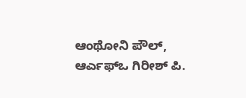ಆಂಥೋನಿ ಪೌಲ್, ಆರ್ಎಫ್ಒ ಗಿರೀಶ್ ಪಿ.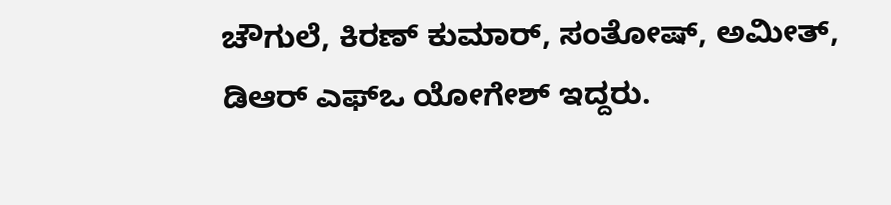ಚೌಗುಲೆ, ಕಿರಣ್ ಕುಮಾರ್, ಸಂತೋಷ್, ಅಮೀತ್, ಡಿಆರ್ ಎಫ್ಒ ಯೋಗೇಶ್ ಇದ್ದರು.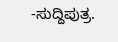-ಸುದ್ದಿಪುತ್ರ.